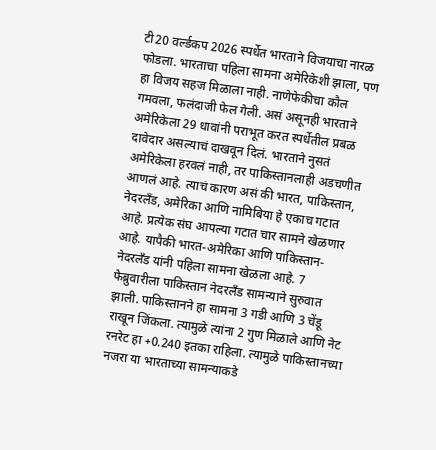टी20 वर्ल्डकप 2026 स्पर्धेत भारताने विजयाचा नारळ फोडला. भारताचा पहिला सामना अमेरिकेशी झाला, पण हा विजय सहज मिळाला नाही. नाणेफेकीचा कौल गमवला, फलंदाजी फेल गेली. असं असूनही भारताने अमेरिकेला 29 धावांनी पराभूत करत स्पर्धेतील प्रबळ दावेदार असल्याचं दाखवून दिलं. भारताने नुसतं अमेरिकेला हरवलं नाही, तर पाकिस्तानलाही अडचणीत आणलं आहे. त्याचं कारण असं की भारत, पाकिस्तान, नेदरलँड, अमेरिका आणि नामिबिया हे एकाच गटात आहे. प्रत्येक संघ आपल्या गटात चार सामने खेळणार आहे. यापैकी भारत-अमेरिका आणि पाकिस्तान-नेदरलँड यांनी पहिला सामना खेळला आहे. 7 फेब्रुवारीला पाकिस्तान नेदरलँड सामन्याने सुरुवात झाली. पाकिस्तानने हा सामना 3 गडी आणि 3 चेंडू राखून जिंकला. त्यामुळे त्यांना 2 गुण मिळाले आणि नेट रनरेट हा +0.240 इतका राहिला. त्यामुळे पाकिस्तानच्या नजरा या भारताच्या सामन्याकडे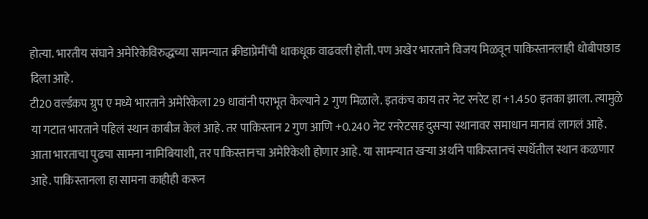होत्या. भारतीय संघाने अमेरिकेविरुद्धच्या सामन्यात क्रीडाप्रेमींची धाकधूक वाढवली होती. पण अखेर भारताने विजय मिळवून पाकिस्तानलाही धोबीपछाड दिला आहे.
टी20 वर्ल्डकप ग्रुप ए मध्ये भारताने अमेरिकेला 29 धावांनी पराभूत केल्याने 2 गुण मिळाले. इतकंच काय तर नेट रनरेट हा +1.450 इतका झाला. त्यामुळे या गटात भारताने पहिलं स्थान काबीज केलं आहे. तर पाकिस्तान 2 गुण आणि +0.240 नेट रनरेटसह दुसऱ्या स्थानावर समाधान मानावं लागलं आहे. आता भारताचा पुढचा सामना नामिबियाशी, तर पाकिस्तानचा अमेरिकेशी होणार आहे. या सामन्यात खऱ्या अर्थाने पाकिस्तानचं स्पर्धेतील स्थान कळणार आहे. पाकिस्तानला हा सामना काहीही करून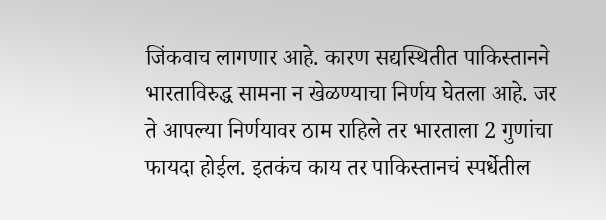जिंकवाच लागणार आहे. कारण सद्यस्थितीत पाकिस्तानने भारताविरुद्ध सामना न खेळण्याचा निर्णय घेतला आहे. जर ते आपल्या निर्णयावर ठाम राहिले तर भारताला 2 गुणांचा फायदा होईल. इतकंच काय तर पाकिस्तानचं स्पर्धेतील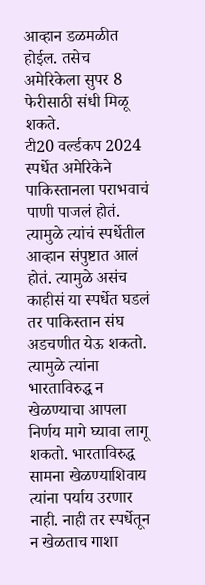आव्हान डळमळीत होईल. तसेच अमेरिकेला सुपर 8 फेरीसाठी संधी मिळू शकते.
टी20 वर्ल्डकप 2024 स्पर्धेत अमेरिकेने पाकिस्तानला पराभवाचं पाणी पाजलं होतं. त्यामुळे त्यांचं स्पर्धेतील आव्हान संपुष्टात आलं होतं. त्यामुळे असंच काहीसं या स्पर्धेत घडलं तर पाकिस्तान संघ अडचणीत येऊ शकतो. त्यामुळे त्यांना भारताविरुद्ध न खेळण्याचा आपला निर्णय मागे घ्यावा लागू शकतो. भारताविरुद्ध सामना खेळण्याशिवाय त्यांना पर्याय उरणार नाही. नाही तर स्पर्धेतून न खेळताच गाशा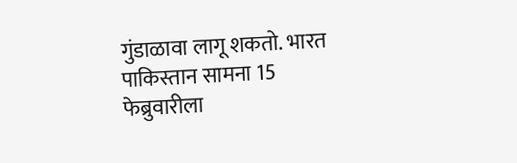गुंडाळावा लागू शकतो. भारत पाकिस्तान सामना 15 फेब्रुवारीला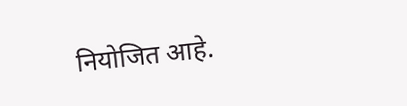नियोजित आहे.